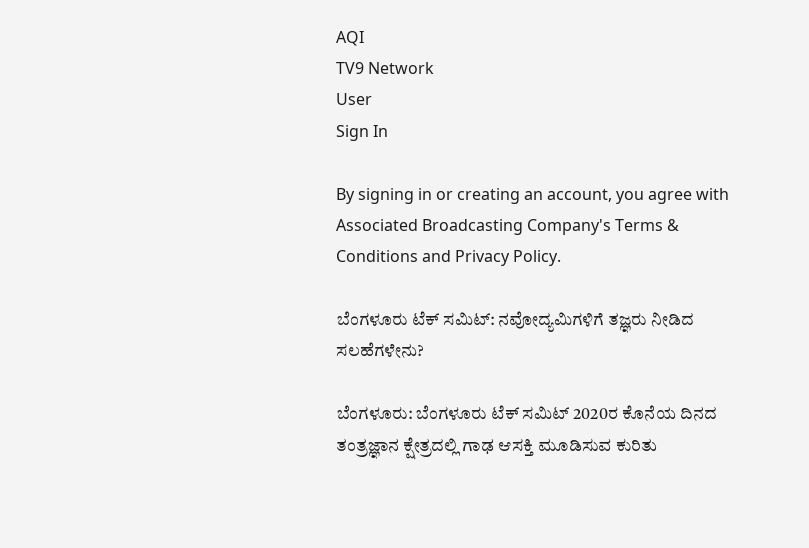AQI
TV9 Network
User
Sign In

By signing in or creating an account, you agree with Associated Broadcasting Company's Terms & Conditions and Privacy Policy.

ಬೆಂಗಳೂರು ಟೆಕ್ ಸಮಿಟ್: ನವೋದ್ಯಮಿಗಳಿಗೆ ತಜ್ಞರು ನೀಡಿದ ಸಲಹೆಗಳೇನು?

ಬೆಂಗಳೂರು: ಬೆಂಗಳೂರು ಟೆಕ್ ಸಮಿಟ್ 2020ರ ಕೊನೆಯ ದಿನದ ತಂತ್ರಜ್ಞಾನ ಕ್ಷೇತ್ರದಲ್ಲಿ ಗಾಢ ಆಸಕ್ತಿ ಮೂಡಿಸುವ ಕುರಿತು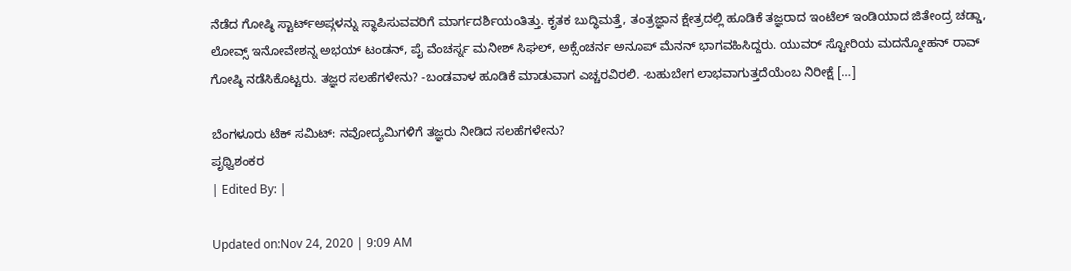ನೆಡೆದ ಗೋಷ್ಠಿ ಸ್ಟಾರ್ಟ್ಅಪ್ಗಳನ್ನು ಸ್ಥಾಪಿಸುವವರಿಗೆ ಮಾರ್ಗದರ್ಶಿಯಂತಿತ್ತು. ಕೃತಕ ಬುದ್ಧಿಮತ್ತೆ, ತಂತ್ರಜ್ಞಾನ ಕ್ಷೇತ್ರದಲ್ಲಿ ಹೂಡಿಕೆ ತಜ್ಞರಾದ ಇಂಟೆಲ್ ಇಂಡಿಯಾದ ಜಿತೇಂದ್ರ ಚಡ್ಡಾ, ಲೋವ್ಸ್ ಇನೋವೇಶನ್ನ ಅಭಯ್ ಟಂಡನ್, ಪೈ ವೆಂಚರ್ಸ್ನ ಮನೀಶ್ ಸಿಘಲ್, ಅಕ್ಸೆಂಚರ್ನ ಅನೂಪ್ ಮೆನನ್ ಭಾಗವಹಿಸಿದ್ದರು. ಯುವರ್ ಸ್ಟೋರಿಯ ಮದನ್ಮೋಹನ್ ರಾವ್ ಗೋಷ್ಠಿ ನಡೆಸಿಕೊಟ್ಟರು. ತಜ್ಞರ ಸಲಹೆಗಳೇನು? -ಬಂಡವಾಳ ಹೂಡಿಕೆ ಮಾಡುವಾಗ ಎಚ್ಚರವಿರಲಿ. -ಬಹುಬೇಗ ಲಾಭವಾಗುತ್ತದೆಯೆಂಬ ನಿರೀಕ್ಷೆ […]

ಬೆಂಗಳೂರು ಟೆಕ್ ಸಮಿಟ್: ನವೋದ್ಯಮಿಗಳಿಗೆ ತಜ್ಞರು ನೀಡಿದ ಸಲಹೆಗಳೇನು?
ಪೃಥ್ವಿಶಂಕರ
| Edited By: |

Updated on:Nov 24, 2020 | 9:09 AM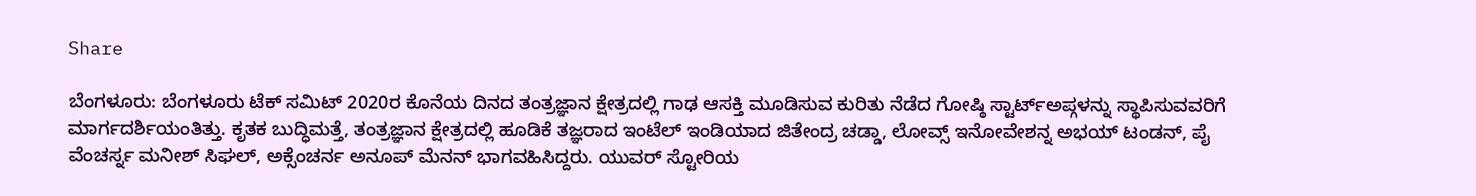Share

ಬೆಂಗಳೂರು: ಬೆಂಗಳೂರು ಟೆಕ್ ಸಮಿಟ್ 2020ರ ಕೊನೆಯ ದಿನದ ತಂತ್ರಜ್ಞಾನ ಕ್ಷೇತ್ರದಲ್ಲಿ ಗಾಢ ಆಸಕ್ತಿ ಮೂಡಿಸುವ ಕುರಿತು ನೆಡೆದ ಗೋಷ್ಠಿ ಸ್ಟಾರ್ಟ್ಅಪ್ಗಳನ್ನು ಸ್ಥಾಪಿಸುವವರಿಗೆ ಮಾರ್ಗದರ್ಶಿಯಂತಿತ್ತು. ಕೃತಕ ಬುದ್ಧಿಮತ್ತೆ, ತಂತ್ರಜ್ಞಾನ ಕ್ಷೇತ್ರದಲ್ಲಿ ಹೂಡಿಕೆ ತಜ್ಞರಾದ ಇಂಟೆಲ್ ಇಂಡಿಯಾದ ಜಿತೇಂದ್ರ ಚಡ್ಡಾ, ಲೋವ್ಸ್ ಇನೋವೇಶನ್ನ ಅಭಯ್ ಟಂಡನ್, ಪೈ ವೆಂಚರ್ಸ್ನ ಮನೀಶ್ ಸಿಘಲ್, ಅಕ್ಸೆಂಚರ್ನ ಅನೂಪ್ ಮೆನನ್ ಭಾಗವಹಿಸಿದ್ದರು. ಯುವರ್ ಸ್ಟೋರಿಯ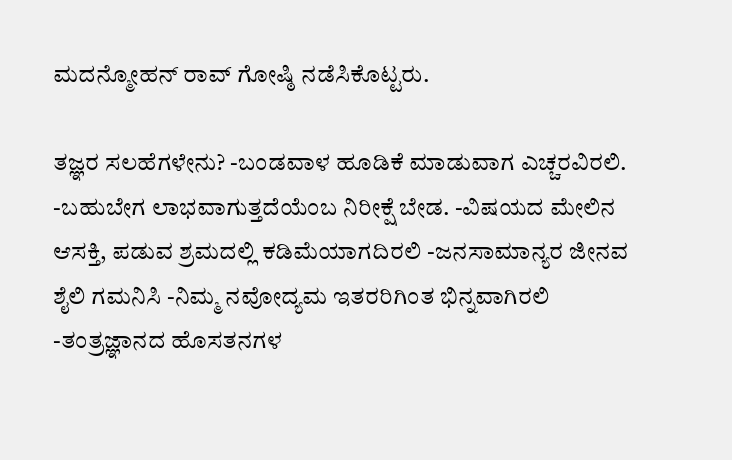ಮದನ್ಮೋಹನ್ ರಾವ್ ಗೋಷ್ಠಿ ನಡೆಸಿಕೊಟ್ಟರು.

ತಜ್ಞರ ಸಲಹೆಗಳೇನು? -ಬಂಡವಾಳ ಹೂಡಿಕೆ ಮಾಡುವಾಗ ಎಚ್ಚರವಿರಲಿ. -ಬಹುಬೇಗ ಲಾಭವಾಗುತ್ತದೆಯೆಂಬ ನಿರೀಕ್ಷೆ ಬೇಡ. -ವಿಷಯದ ಮೇಲಿನ ಆಸಕ್ತಿ, ಪಡುವ ಶ್ರಮದಲ್ಲಿ ಕಡಿಮೆಯಾಗದಿರಲಿ -ಜನಸಾಮಾನ್ಯರ ಜೀನವ ಶೈಲಿ ಗಮನಿಸಿ -ನಿಮ್ಮ ನವೋದ್ಯಮ ಇತರರಿಗಿಂತ ಭಿನ್ನವಾಗಿರಲಿ -ತಂತ್ರಜ್ಞಾನದ ಹೊಸತನಗಳ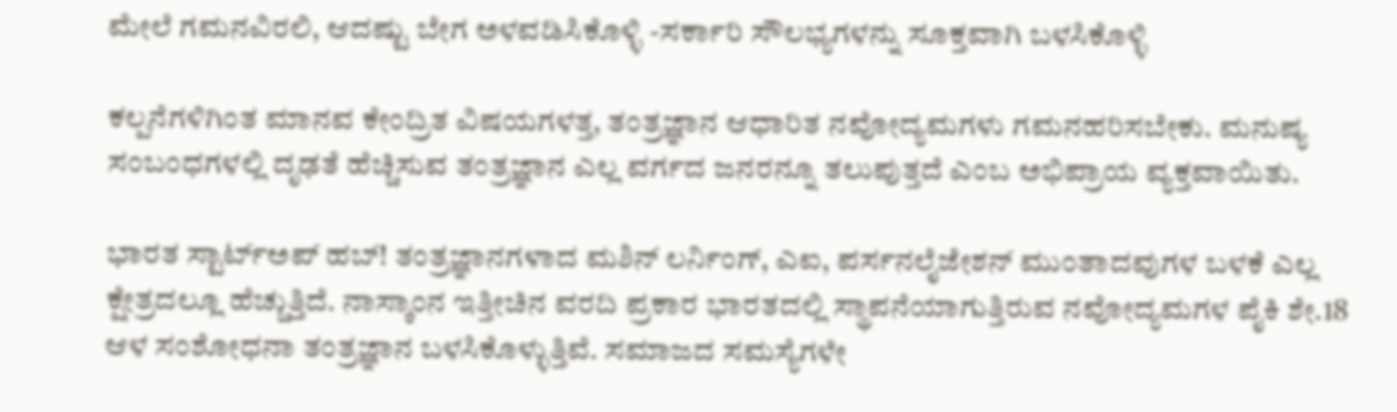ಮೇಲೆ ಗಮನವಿರಲಿ, ಆದಷ್ಟು ಬೇಗ ಅಳವಡಿಸಿಕೊಳ್ಳಿ -ಸರ್ಕಾರಿ ಸೌಲಭ್ಯಗಳನ್ನು ಸೂಕ್ತವಾಗಿ ಬಳಸಿಕೊಳ್ಳಿ

ಕಲ್ಪನೆಗಳಿಗಿಂತ ಮಾನವ ಕೇಂದ್ರಿತ ವಿಷಯಗಳತ್ತ, ತಂತ್ರಜ್ಞಾನ ಆಧಾರಿತ ನವೋದ್ಯಮಗಳು ಗಮನಹರಿಸಬೇಕು. ಮನುಷ್ಯ ಸಂಬಂಧಗಳಲ್ಲಿ ದೃಢತೆ ಹೆಚ್ಚಿಸುವ ತಂತ್ರಜ್ಞಾನ ಎಲ್ಲ ವರ್ಗದ ಜನರನ್ನೂ ತಲುಪುತ್ತದೆ ಎಂಬ ಅಭಿಪ್ರಾಯ ವ್ಯಕ್ತವಾಯಿತು.

ಭಾರತ ಸ್ಟಾರ್ಟ್ಅಪ್ ಹಬ್! ತಂತ್ರಜ್ಞಾನಗಳಾದ ಮಶಿನ್ ಲರ್ನಿಂಗ್, ಎಐ, ಪರ್ಸನಲೈಜೇಶನ್ ಮುಂತಾದವುಗಳ ಬಳಕೆ ಎಲ್ಲ ಕ್ಷೇತ್ರದಲ್ಲೂ ಹೆಚ್ಚುತ್ತಿದೆ. ನಾಸ್ಕಾಂನ ಇತ್ತೀಚಿನ ವರದಿ ಪ್ರಕಾರ ಭಾರತದಲ್ಲಿ ಸ್ಥಾಪನೆಯಾಗುತ್ತಿರುವ ನವೋದ್ಯಮಗಳ ಪೈಕಿ ಶೇ.18 ಆಳ ಸಂಶೋಧನಾ ತಂತ್ರಜ್ಞಾನ ಬಳಸಿಕೊಳ್ಳುತ್ತಿವೆ. ಸಮಾಜದ ಸಮಸ್ಯೆಗಳೇ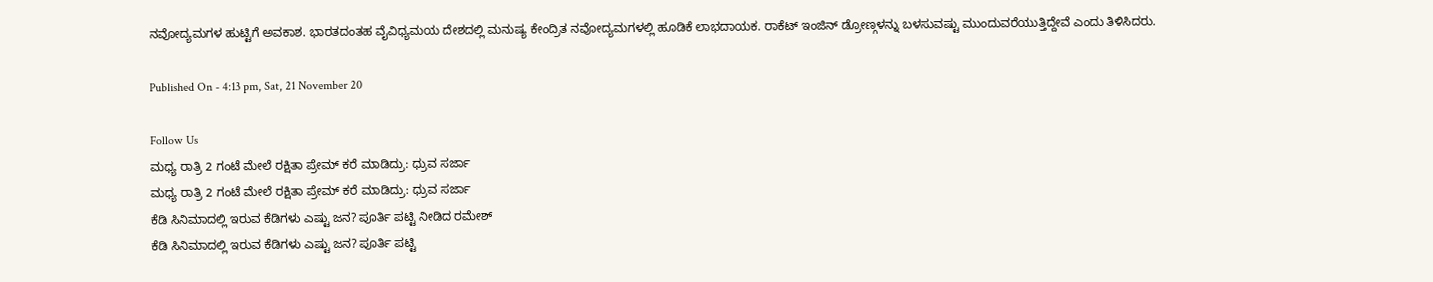ನವೋದ್ಯಮಗಳ ಹುಟ್ಟಿಗೆ ಅವಕಾಶ. ಭಾರತದಂತಹ ವೈವಿಧ್ಯಮಯ ದೇಶದಲ್ಲಿ ಮನುಷ್ಯ ಕೇಂದ್ರಿತ ನವೋದ್ಯಮಗಳಲ್ಲಿ ಹೂಡಿಕೆ ಲಾಭದಾಯಕ. ರಾಕೆಟ್ ಇಂಜಿನ್ ಡ್ರೋಣ್ಗಳನ್ನು ಬಳಸುವಷ್ಟು ಮುಂದುವರೆಯುತ್ತಿದ್ದೇವೆ ಎಂದು ತಿಳಿಸಿದರು.

Published On - 4:13 pm, Sat, 21 November 20

Follow Us
ಮಧ್ಯ ರಾತ್ರಿ 2 ಗಂಟೆ ಮೇಲೆ ರಕ್ಷಿತಾ ಪ್ರೇಮ್ ಕರೆ ಮಾಡಿದ್ರು: ಧ್ರುವ ಸರ್ಜಾ
ಮಧ್ಯ ರಾತ್ರಿ 2 ಗಂಟೆ ಮೇಲೆ ರಕ್ಷಿತಾ ಪ್ರೇಮ್ ಕರೆ ಮಾಡಿದ್ರು: ಧ್ರುವ ಸರ್ಜಾ
ಕೆಡಿ ಸಿನಿಮಾದಲ್ಲಿ ಇರುವ ಕೆಡಿಗಳು ಎಷ್ಟು ಜನ? ಪೂರ್ತಿ ಪಟ್ಟಿ ನೀಡಿದ ರಮೇಶ್
ಕೆಡಿ ಸಿನಿಮಾದಲ್ಲಿ ಇರುವ ಕೆಡಿಗಳು ಎಷ್ಟು ಜನ? ಪೂರ್ತಿ ಪಟ್ಟಿ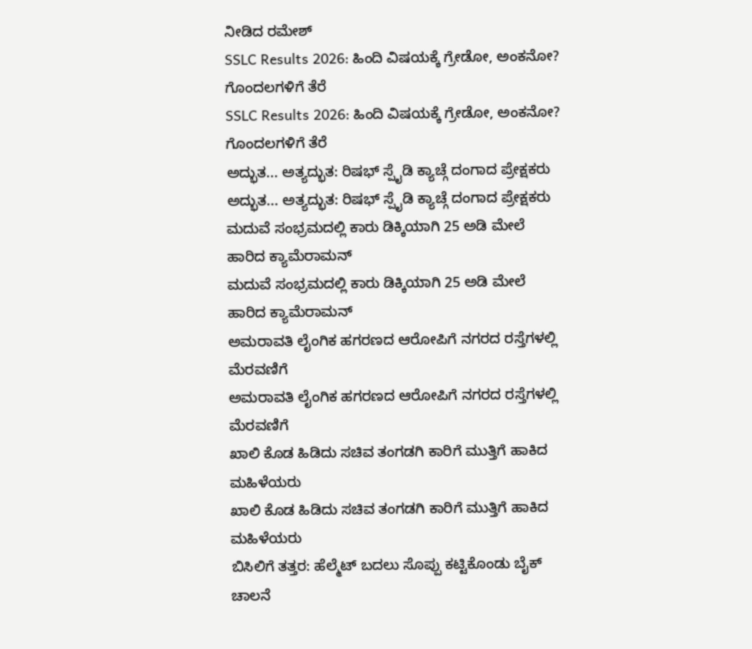ನೀಡಿದ ರಮೇಶ್
SSLC Results 2026: ಹಿಂದಿ ವಿಷಯಕ್ಕೆ ಗ್ರೇಡೋ, ಅಂಕನೋ? ಗೊಂದಲಗಳಿಗೆ ತೆರೆ
SSLC Results 2026: ಹಿಂದಿ ವಿಷಯಕ್ಕೆ ಗ್ರೇಡೋ, ಅಂಕನೋ? ಗೊಂದಲಗಳಿಗೆ ತೆರೆ
ಅದ್ಭುತ... ಅತ್ಯದ್ಭುತ: ರಿಷಭ್ ಸ್ಪೈಡಿ ಕ್ಯಾಚ್ಗೆ ದಂಗಾದ ಪ್ರೇಕ್ಷಕರು
ಅದ್ಭುತ... ಅತ್ಯದ್ಭುತ: ರಿಷಭ್ ಸ್ಪೈಡಿ ಕ್ಯಾಚ್ಗೆ ದಂಗಾದ ಪ್ರೇಕ್ಷಕರು
ಮದುವೆ ಸಂಭ್ರಮದಲ್ಲಿ ಕಾರು ಡಿಕ್ಕಿಯಾಗಿ 25 ಅಡಿ ಮೇಲೆ ಹಾರಿದ ಕ್ಯಾಮೆರಾಮನ್
ಮದುವೆ ಸಂಭ್ರಮದಲ್ಲಿ ಕಾರು ಡಿಕ್ಕಿಯಾಗಿ 25 ಅಡಿ ಮೇಲೆ ಹಾರಿದ ಕ್ಯಾಮೆರಾಮನ್
ಅಮರಾವತಿ ಲೈಂಗಿಕ ಹಗರಣದ ಆರೋಪಿಗೆ ನಗರದ ರಸ್ತೆಗಳಲ್ಲಿ ಮೆರವಣಿಗೆ
ಅಮರಾವತಿ ಲೈಂಗಿಕ ಹಗರಣದ ಆರೋಪಿಗೆ ನಗರದ ರಸ್ತೆಗಳಲ್ಲಿ ಮೆರವಣಿಗೆ
ಖಾಲಿ ಕೊಡ ಹಿಡಿದು ಸಚಿವ ತಂಗಡಗಿ ಕಾರಿಗೆ ಮುತ್ತಿಗೆ ಹಾಕಿದ ಮಹಿಳೆಯರು
ಖಾಲಿ ಕೊಡ ಹಿಡಿದು ಸಚಿವ ತಂಗಡಗಿ ಕಾರಿಗೆ ಮುತ್ತಿಗೆ ಹಾಕಿದ ಮಹಿಳೆಯರು
ಬಿಸಿಲಿಗೆ ತತ್ತರ: ಹೆಲ್ಮೆಟ್ ಬದಲು ಸೊಪ್ಪು ಕಟ್ಟಿಕೊಂಡು ಬೈಕ್ ಚಾಲನೆ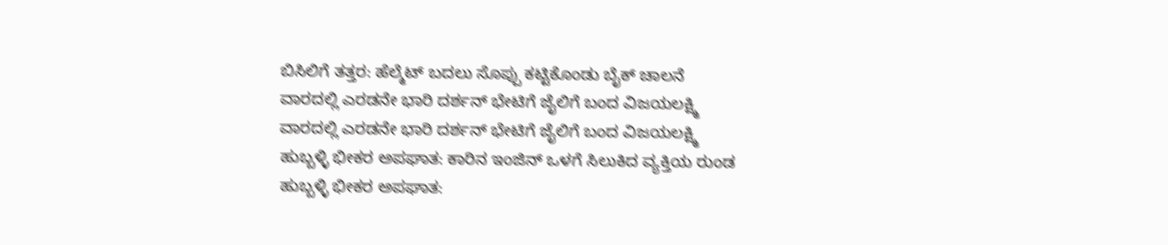ಬಿಸಿಲಿಗೆ ತತ್ತರ: ಹೆಲ್ಮೆಟ್ ಬದಲು ಸೊಪ್ಪು ಕಟ್ಟಿಕೊಂಡು ಬೈಕ್ ಚಾಲನೆ
ವಾರದಲ್ಲಿ ಎರಡನೇ ಭಾರಿ ದರ್ಶನ್ ಭೇಟಿಗೆ ಜೈಲಿಗೆ ಬಂದ ವಿಜಯಲಕ್ಷ್ಮಿ
ವಾರದಲ್ಲಿ ಎರಡನೇ ಭಾರಿ ದರ್ಶನ್ ಭೇಟಿಗೆ ಜೈಲಿಗೆ ಬಂದ ವಿಜಯಲಕ್ಷ್ಮಿ
ಹುಬ್ಬಳ್ಳಿ ಭೀಕರ ಅಪಘಾತ: ಕಾರಿನ ಇಂಜಿನ್ ಒಳಗೆ ಸಿಲುಕಿದ ವ್ಯಕ್ತಿಯ ರುಂಡ
ಹುಬ್ಬಳ್ಳಿ ಭೀಕರ ಅಪಘಾತ: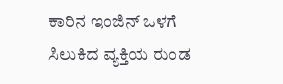ಕಾರಿನ ಇಂಜಿನ್ ಒಳಗೆ ಸಿಲುಕಿದ ವ್ಯಕ್ತಿಯ ರುಂಡ